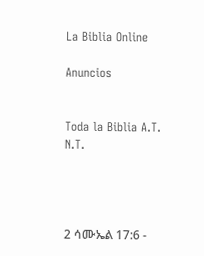La Biblia Online

Anuncios


Toda la Biblia A.T. N.T.




2 ሳሙኤል 17:6 -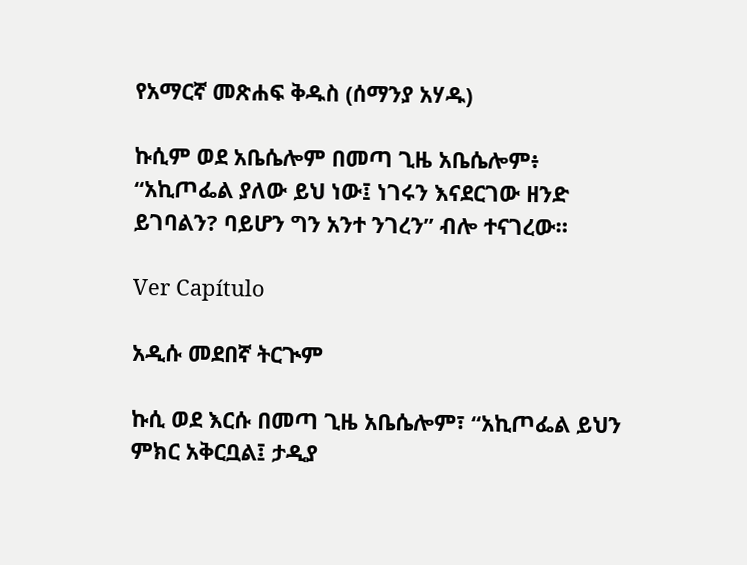የአማርኛ መጽሐፍ ቅዱስ (ሰማንያ አሃዱ)

ኩሲም ወደ አቤሴሎም በመጣ ጊዜ አቤሴሎም፥ “አኪጦፌል ያለው ይህ ነው፤ ነገሩን እናደርገው ዘንድ ይገባልን? ባይሆን ግን አንተ ንገረን” ብሎ ተናገረው።

Ver Capítulo

አዲሱ መደበኛ ትርጒም

ኩሲ ወደ እርሱ በመጣ ጊዜ አቤሴሎም፣ “አኪጦፌል ይህን ምክር አቅርቧል፤ ታዲያ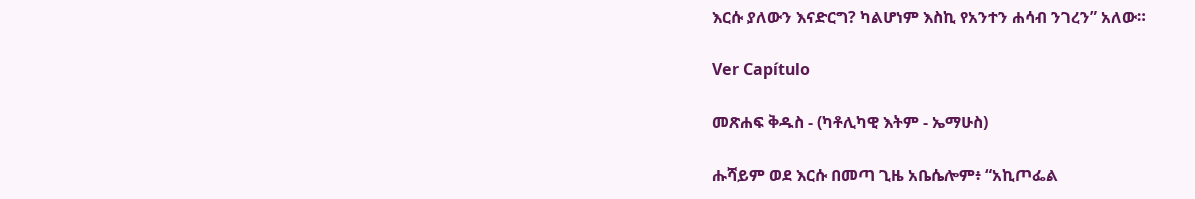እርሱ ያለውን እናድርግ? ካልሆነም እስኪ የአንተን ሐሳብ ንገረን” አለው።

Ver Capítulo

መጽሐፍ ቅዱስ - (ካቶሊካዊ እትም - ኤማሁስ)

ሑሻይም ወደ እርሱ በመጣ ጊዜ አቤሴሎም፥ “አኪጦፌል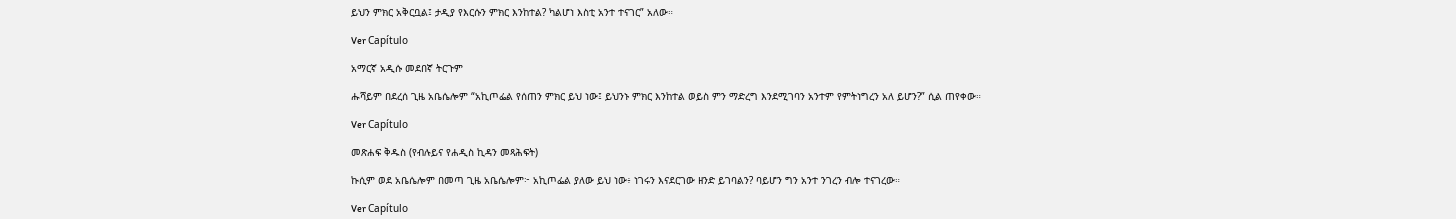ይህን ምክር አቅርቧል፤ ታዲያ የእርሱን ምክር እንከተል? ካልሆነ እስቲ አንተ ተናገር” አለው።

Ver Capítulo

አማርኛ አዲሱ መደበኛ ትርጉም

ሑሻይም በደረሰ ጊዜ አቤሴሎም “አኪጦፌል የሰጠን ምክር ይህ ነው፤ ይህንኑ ምክር እንከተል ወይስ ምን ማድረግ እንደሚገባን አንተም የምትነግረን አለ ይሆን?” ሲል ጠየቀው።

Ver Capítulo

መጽሐፍ ቅዱስ (የብሉይና የሐዲስ ኪዳን መጻሕፍት)

ኩሲም ወደ አቤሴሎም በመጣ ጊዜ አቤሴሎም፦ አኪጦፌል ያለው ይህ ነው፥ ነገሩን እናደርገው ዘንድ ይገባልን? ባይሆን ግን አንተ ንገረን ብሎ ተናገረው።

Ver Capítulo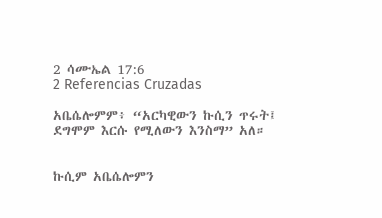2 ሳሙኤል 17:6
2 Referencias Cruzadas

አቤሴሎምም፥ “አርካዊውን ኩሲን ጥሩት፤ ደግሞም እርሱ የሚለውን እንስማ” አለ።


ኩሲም አቤሴሎምን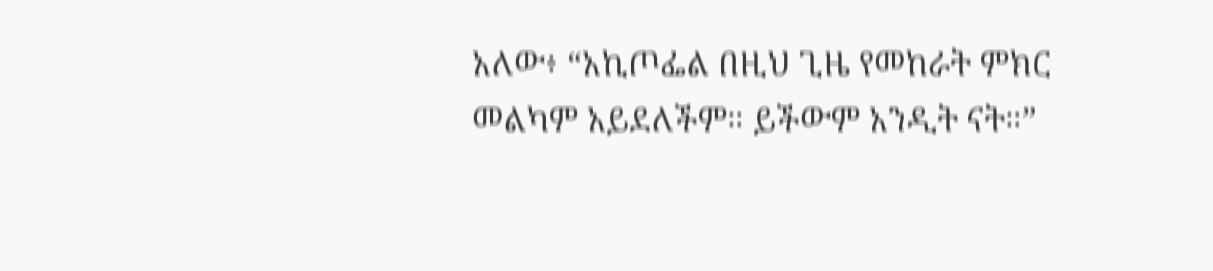አለው፥ “አኪጦፌል በዚህ ጊዜ የመከራት ምክር መልካም አይደለችም። ይችውም አንዲት ናት።”